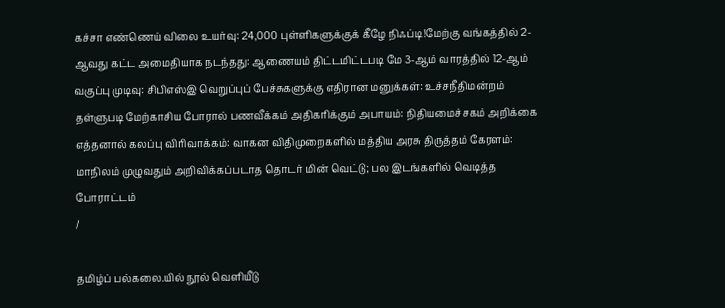கச்சா எண்ணெய் விலை உயர்வு: 24,000 புள்ளிகளுக்குக் கீழே நிஃப்டி!மேற்கு வங்கத்தில் 2-ஆவது கட்ட அமைதியாக நடந்தது: ஆணையம் திட்டமிட்டபடி மே 3-ஆம் வாரத்தில் 12-ஆம் வகுப்பு முடிவு: சிபிஎஸ்இ வெறுப்புப் பேச்சுகளுக்கு எதிரான மனுக்கள்: உச்சநீதிமன்றம் தள்ளுபடி மேற்காசிய போரால் பணவீக்கம் அதிகரிக்கும் அபாயம்: நிதியமைச்சகம் அறிக்கை எத்தனால் கலப்பு விரிவாக்கம்: வாகன விதிமுறைகளில் மத்திய அரசு திருத்தம் கேரளம்: மாநிலம் முழுவதும் அறிவிக்கப்படாத தொடர் மின் வெட்டு; பல இடங்களில் வெடித்த போராட்டம்
/

தமிழ்ப் பல்கலை.யில் நூல் வெளியீடு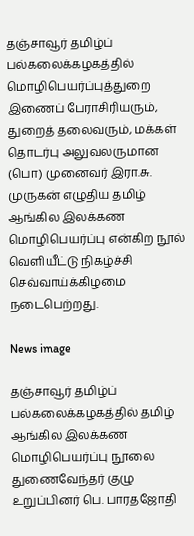தஞ்சாவூர் தமிழ்ப் பல்கலைக்கழகத்தில் மொழிபெயர்ப்புத்துறை இணைப் பேராசிரியரும், துறைத் தலைவரும், மக்கள் தொடர்பு அலுவலருமான (பொ) முனைவர் இரா.சு. முருகன் எழுதிய தமிழ் ஆங்கில இலக்கண மொழிபெயர்ப்பு என்கிற நூல் வெளியீட்டு நிகழ்ச்சி செவ்வாய்க்கிழமை நடைபெற்றது.

News image

தஞ்சாவூர் தமிழ்ப் பல்கலைக்கழகத்தில் தமிழ் ஆங்கில இலக்கண மொழிபெயர்ப்பு நூலை துணைவேந்தர் குழு உறுப்பினர் பெ. பாரதஜோதி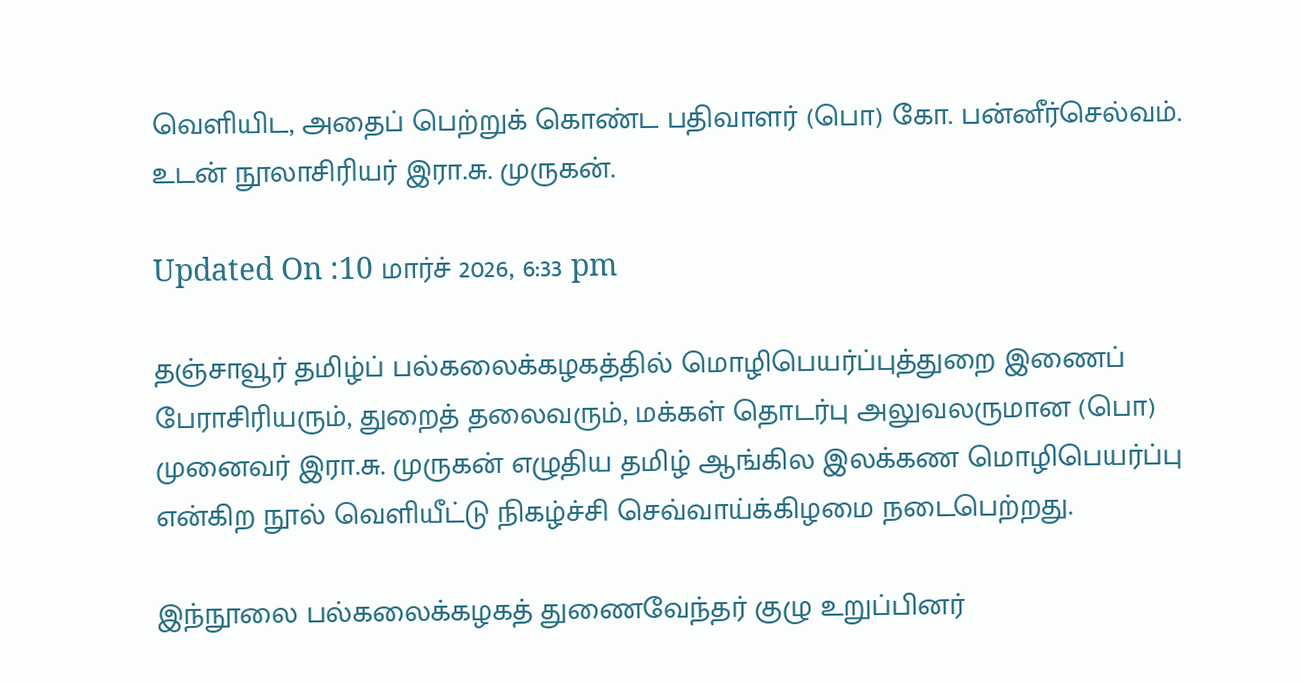வெளியிட, அதைப் பெற்றுக் கொண்ட பதிவாளர் (பொ) கோ. பன்னீர்செல்வம். உடன் நூலாசிரியர் இரா.சு. முருகன்.

Updated On :10 மார்ச் 2026, 6:33 pm

தஞ்சாவூர் தமிழ்ப் பல்கலைக்கழகத்தில் மொழிபெயர்ப்புத்துறை இணைப் பேராசிரியரும், துறைத் தலைவரும், மக்கள் தொடர்பு அலுவலருமான (பொ) முனைவர் இரா.சு. முருகன் எழுதிய தமிழ் ஆங்கில இலக்கண மொழிபெயர்ப்பு என்கிற நூல் வெளியீட்டு நிகழ்ச்சி செவ்வாய்க்கிழமை நடைபெற்றது.

இந்நூலை பல்கலைக்கழகத் துணைவேந்தர் குழு உறுப்பினர்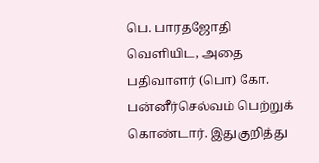பெ. பாரதஜோதி வெளியிட, அதை பதிவாளர் (பொ) கோ. பன்னீர்செல்வம் பெற்றுக் கொண்டார். இதுகுறித்து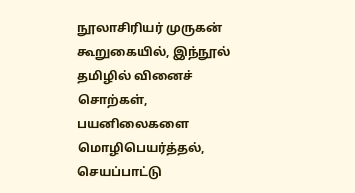நூலாசிரியர் முருகன் கூறுகையில், இந்நூல் தமிழில் வினைச் சொற்கள், பயனிலைகளை மொழிபெயர்த்தல், செயப்பாட்டு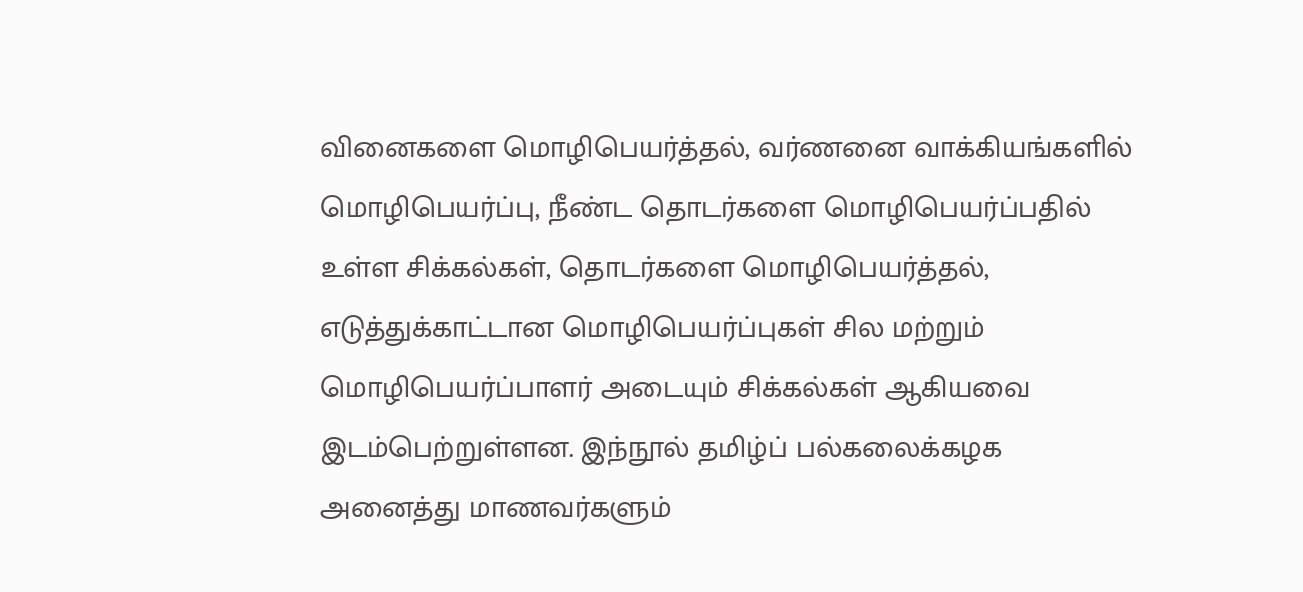வினைகளை மொழிபெயர்த்தல், வர்ணனை வாக்கியங்களில் மொழிபெயர்ப்பு, நீண்ட தொடர்களை மொழிபெயர்ப்பதில் உள்ள சிக்கல்கள், தொடர்களை மொழிபெயர்த்தல், எடுத்துக்காட்டான மொழிபெயர்ப்புகள் சில மற்றும் மொழிபெயர்ப்பாளர் அடையும் சிக்கல்கள் ஆகியவை இடம்பெற்றுள்ளன. இந்நூல் தமிழ்ப் பல்கலைக்கழக அனைத்து மாணவர்களும்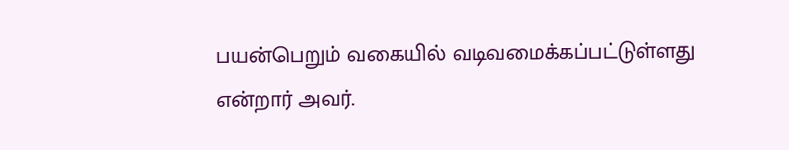பயன்பெறும் வகையில் வடிவமைக்கப்பட்டுள்ளது என்றார் அவர்.